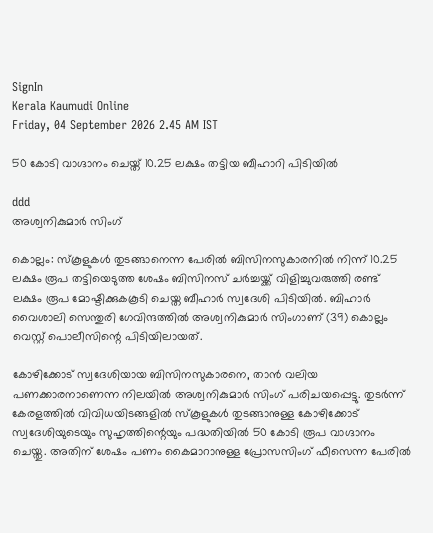SignIn
Kerala Kaumudi Online
Friday, 04 September 2026 2.45 AM IST

50 കോടി വാഗ്ദാനം ചെയ്ത് 10.25 ലക്ഷം തട്ടിയ ബീഹാറി പിടിയിൽ

ddd
അശ്വനികുമാർ സിംഗ്

കൊല്ലം: സ്കൂളുകൾ തുടങ്ങാനെന്ന പേരിൽ ബിസിനസുകാരനിൽ നിന്ന് 10.25 ലക്ഷം രൂപ തട്ടിയെടുത്ത ശേഷം ബിസിനസ് ചർച്ചയ്ക്ക് വിളിച്ചുവരുത്തി രണ്ട് ലക്ഷം രൂപ മോഷ്ടിക്കുകകൂടി ചെയ്ത ബീഹാർ സ്വദേശി പിടിയിൽ. ബിഹാർ വൈശാലി സെന്തുരി ഗേവിന്ദത്തിൽ അശ്വനികുമാർ സിംഗാണ് (39) കൊല്ലം വെസ്റ്റ് പൊലീസിന്റെ പിടിയിലായത്.

കോഴിക്കോട് സ്വദേശിയായ ബിസിനസുകാരനെ, താൻ വലിയ പണക്കാരനാണെന്ന നിലയിൽ അശ്വനികുമാർ സിംഗ് പരിചയപ്പെട്ടു. തുടർന്ന് കേരളത്തിൽ വിവിധയിടങ്ങളിൽ സ്‌കൂളുകൾ തുടങ്ങാനുള്ള കോഴിക്കോട് സ്വദേശിയുടെയും സുഹൃത്തിന്റെയും പദ്ധതിയിൽ 50 കോടി രൂപ വാഗ്ദാനം ചെയ്തു. അതിന് ശേഷം പണം കൈമാറാനുള്ള പ്രോസസിംഗ് ഫീസെന്ന പേരിൽ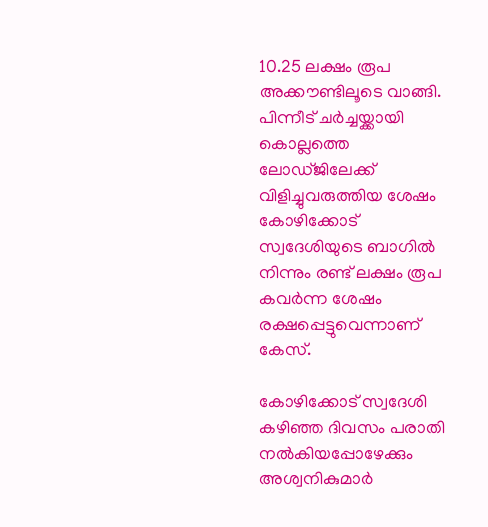10.25 ലക്ഷം രൂപ അക്കൗണ്ടിലൂടെ വാങ്ങി. പിന്നീട് ചർച്ചയ്ക്കായി കൊല്ലത്തെ ലോഡ്ജിലേക്ക് വിളിച്ചുവരുത്തിയ ശേഷം കോഴിക്കോട് സ്വദേശിയുടെ ബാഗിൽ നിന്നും രണ്ട് ലക്ഷം രൂപ കവർന്ന ശേഷം രക്ഷപ്പെട്ടുവെന്നാണ് കേസ്.

കോഴിക്കോട് സ്വദേശി കഴിഞ്ഞ ദിവസം പരാതി നൽകിയപ്പോഴേക്കും അശ്വനികുമാർ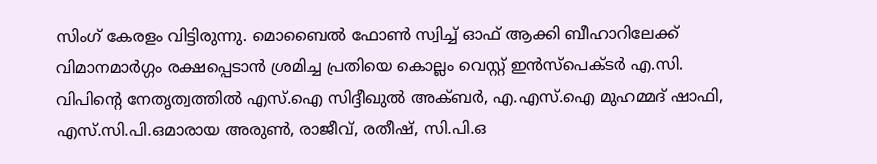സിംഗ് കേരളം വിട്ടിരുന്നു. മൊബൈൽ ഫോൺ സ്വിച്ച് ഓഫ് ആക്കി ബീഹാറിലേക്ക് വിമാനമാർഗ്ഗം രക്ഷപ്പെടാൻ ശ്രമിച്ച പ്രതിയെ കൊല്ലം വെസ്റ്റ് ഇൻസ്‌പെക്ടർ എ.സി. വിപിന്റെ നേതൃത്വത്തിൽ എസ്.ഐ സിദ്ദീഖുൽ അക്ബർ, എ.എസ്.ഐ മുഹമ്മദ് ഷാഫി, എസ്.സി.പി.ഒമാരായ അരുൺ, രാജീവ്, രതീഷ്, സി.പി.ഒ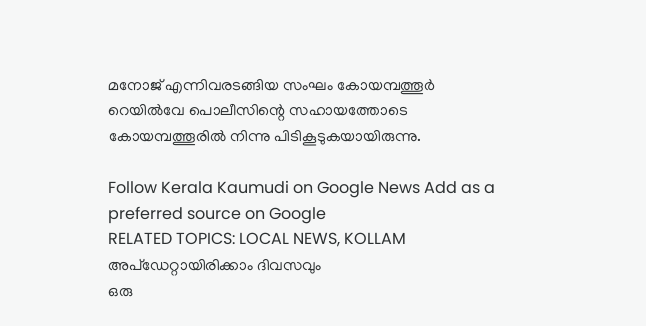മനോജ് എന്നിവരടങ്ങിയ സംഘം കോയമ്പത്തൂർ റെയിൽവേ പൊലീസിന്റെ സഹായത്തോടെ കോയമ്പത്തൂരിൽ നിന്നു പിടികൂടുകയായിരുന്നു.

Follow Kerala Kaumudi on Google News Add as a preferred source on Google
RELATED TOPICS: LOCAL NEWS, KOLLAM
അപ്ഡേറ്റായിരിക്കാം ദിവസവും
ഒരു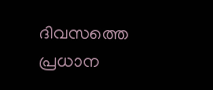ദിവസത്തെ പ്രധാന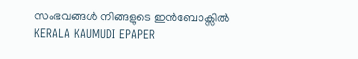സംഭവങ്ങൾ നിങ്ങളുടെ ഇൻബോക്സിൽ
KERALA KAUMUDI EPAPER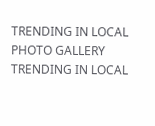TRENDING IN LOCAL
PHOTO GALLERY
TRENDING IN LOCAL